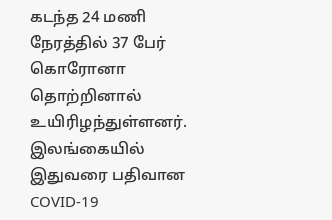கடந்த 24 மணி நேரத்தில் 37 பேர் கொரோனா தொற்றினால் உயிரிழந்துள்ளனர்.
இலங்கையில் இதுவரை பதிவான COVID-19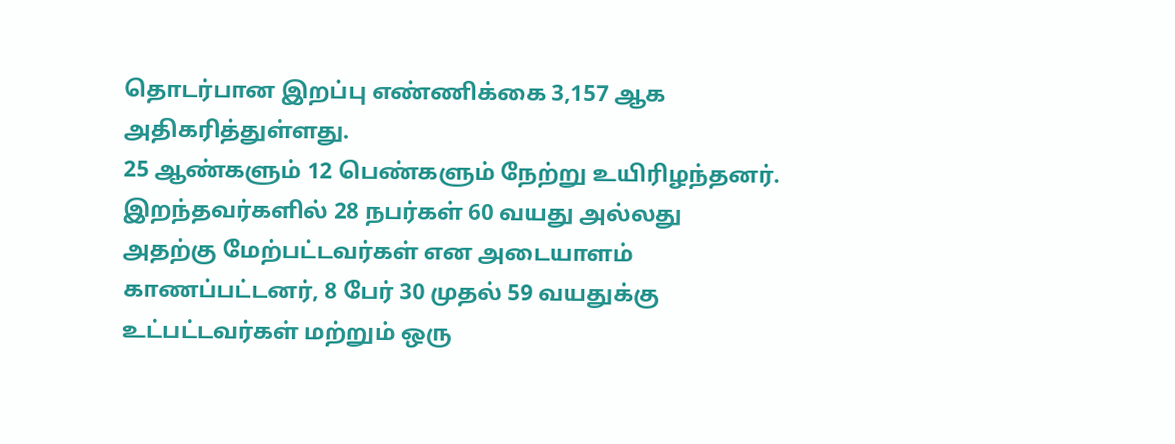தொடர்பான இறப்பு எண்ணிக்கை 3,157 ஆக அதிகரித்துள்ளது.
25 ஆண்களும் 12 பெண்களும் நேற்று உயிரிழந்தனர்.
இறந்தவர்களில் 28 நபர்கள் 60 வயது அல்லது அதற்கு மேற்பட்டவர்கள் என அடையாளம் காணப்பட்டனர், 8 பேர் 30 முதல் 59 வயதுக்கு உட்பட்டவர்கள் மற்றும் ஒரு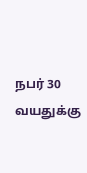நபர் 30 வயதுக்கு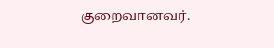குறைவானவர்.